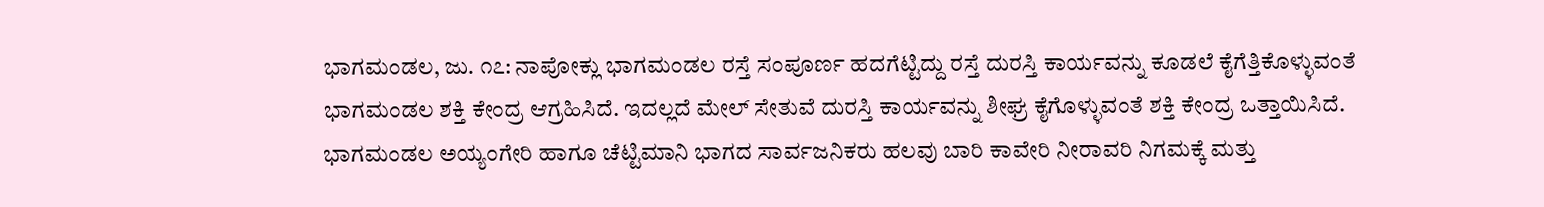ಭಾಗಮಂಡಲ, ಜು. ೧೭: ನಾಪೋಕ್ಲು ಭಾಗಮಂಡಲ ರಸ್ತೆ ಸಂಪೂರ್ಣ ಹದಗೆಟ್ಟಿದ್ದು ರಸ್ತೆ ದುರಸ್ತಿ ಕಾರ್ಯವನ್ನು ಕೂಡಲೆ ಕೈಗೆತ್ತಿಕೊಳ್ಳುವಂತೆ ಭಾಗಮಂಡಲ ಶಕ್ತಿ ಕೇಂದ್ರ ಆಗ್ರಹಿಸಿದೆ. ಇದಲ್ಲದೆ ಮೇಲ್ ಸೇತುವೆ ದುರಸ್ತಿ ಕಾರ್ಯವನ್ನು ಶೀಘ್ರ ಕೈಗೊಳ್ಳುವಂತೆ ಶಕ್ತಿ ಕೇಂದ್ರ ಒತ್ತಾಯಿಸಿದೆ. ಭಾಗಮಂಡಲ ಅಯ್ಯಂಗೇರಿ ಹಾಗೂ ಚೆಟ್ಟಿಮಾನಿ ಭಾಗದ ಸಾರ್ವಜನಿಕರು ಹಲವು ಬಾರಿ ಕಾವೇರಿ ನೀರಾವರಿ ನಿಗಮಕ್ಕೆ ಮತ್ತು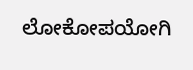ಲೋಕೋಪಯೋಗಿ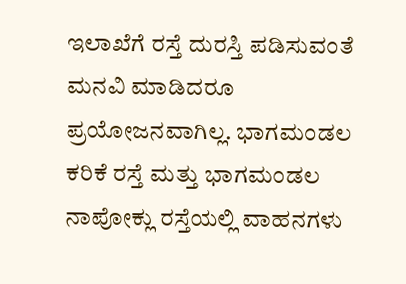ಇಲಾಖೆಗೆ ರಸ್ತೆ ದುರಸ್ತಿ ಪಡಿಸುವಂತೆ ಮನವಿ ಮಾಡಿದರೂ ಪ್ರಯೋಜನವಾಗಿಲ್ಲ. ಭಾಗಮಂಡಲ ಕರಿಕೆ ರಸ್ತೆ ಮತ್ತು ಭಾಗಮಂಡಲ ನಾಪೋಕ್ಲು ರಸ್ತೆಯಲ್ಲಿ ವಾಹನಗಳು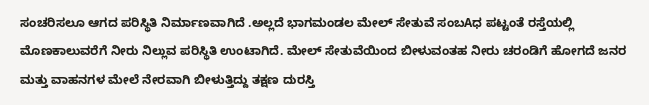ಸಂಚರಿಸಲೂ ಆಗದ ಪರಿಸ್ಥಿತಿ ನಿರ್ಮಾಣವಾಗಿದೆ .ಅಲ್ಲದೆ ಭಾಗಮಂಡಲ ಮೇಲ್ ಸೇತುವೆ ಸಂಬAಧ ಪಟ್ಟಂತೆ ರಸ್ತೆಯಲ್ಲಿ ಮೊಣಕಾಲುವರೆಗೆ ನೀರು ನಿಲ್ಲುವ ಪರಿಸ್ಥಿತಿ ಉಂಟಾಗಿದೆ. ಮೇಲ್ ಸೇತುವೆಯಿಂದ ಬೀಳುವಂತಹ ನೀರು ಚರಂಡಿಗೆ ಹೋಗದೆ ಜನರ ಮತ್ತು ವಾಹನಗಳ ಮೇಲೆ ನೇರವಾಗಿ ಬೀಳುತ್ತಿದ್ದು ತಕ್ಷಣ ದುರಸ್ತಿ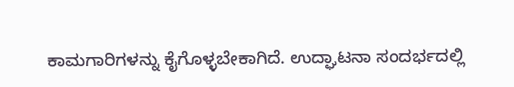ಕಾಮಗಾರಿಗಳನ್ನು ಕೈಗೊಳ್ಳಬೇಕಾಗಿದೆ. ಉದ್ಘಾಟನಾ ಸಂದರ್ಭದಲ್ಲಿ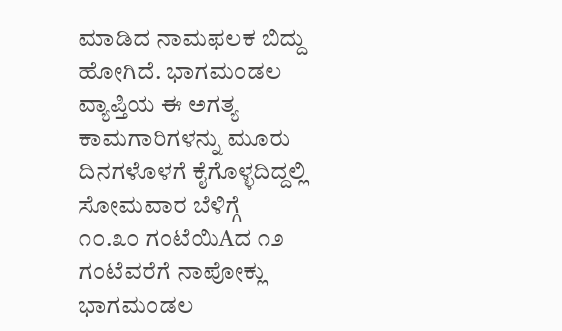ಮಾಡಿದ ನಾಮಫಲಕ ಬಿದ್ದು ಹೋಗಿದೆ. ಭಾಗಮಂಡಲ ವ್ಯಾಪ್ತಿಯ ಈ ಅಗತ್ಯ ಕಾಮಗಾರಿಗಳನ್ನು ಮೂರು ದಿನಗಳೊಳಗೆ ಕೈಗೊಳ್ಳದಿದ್ದಲ್ಲಿ ಸೋಮವಾರ ಬೆಳಿಗ್ಗೆ ೧೦.೩೦ ಗಂಟೆಯಿAದ ೧೨ ಗಂಟೆವರೆಗೆ ನಾಪೋಕ್ಲು ಭಾಗಮಂಡಲ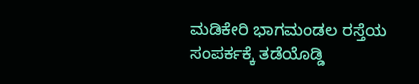ಮಡಿಕೇರಿ ಭಾಗಮಂಡಲ ರಸ್ತೆಯ ಸಂಪರ್ಕಕ್ಕೆ ತಡೆಯೊಡ್ಡಿ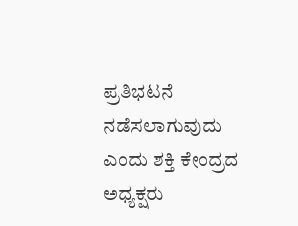ಪ್ರತಿಭಟನೆ ನಡೆಸಲಾಗುವುದು ಎಂದು ಶಕ್ತಿ ಕೇಂದ್ರದ ಅಧ್ಯಕ್ಷರು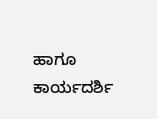ಹಾಗೂ ಕಾರ್ಯದರ್ಶಿ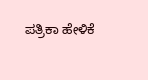ಪತ್ರಿಕಾ ಹೇಳಿಕೆ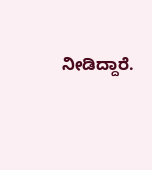ನೀಡಿದ್ದಾರೆ.